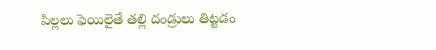పిల్లలు ఫెయిలైతే తల్లి దండ్రులు తిట్టడం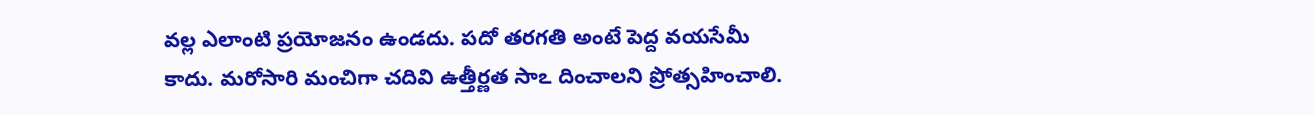వల్ల ఎలాంటి ప్రయోజనం ఉండదు. పదో తరగతి అంటే పెద్ద వయసేమీ కాదు. మరోసారి మంచిగా చదివి ఉత్తీర్ణత సాఽ దించాలని ప్రోత్సహించాలి.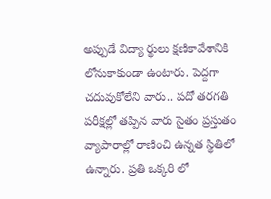అప్పుడే విద్యా ర్థులు క్షణికావేశానికి లోనుకాకుండా ఉంటారు. పెద్దగా చదువుకోలేని వారు.. పదో తరగతి పరీక్షల్లో తప్పిన వారు సైతం ప్రస్తుతం వ్యాపారాల్లో రాణించి ఉన్నత స్థితిలో ఉన్నారు. ప్రతి ఒక్కరి లో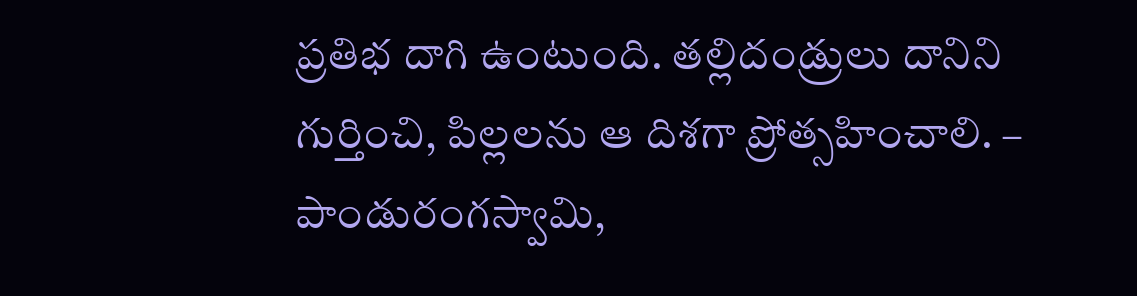ప్రతిభ దాగి ఉంటుంది. తల్లిదండ్రులు దానిని గుర్తించి, పిల్లలను ఆ దిశగా ప్రోత్సహించాలి. – పాండురంగస్వామి,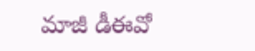మాజీ డీఈవో